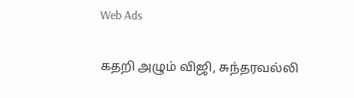Web Ads

கதறி அழும் விஜி, சுந்தரவல்லி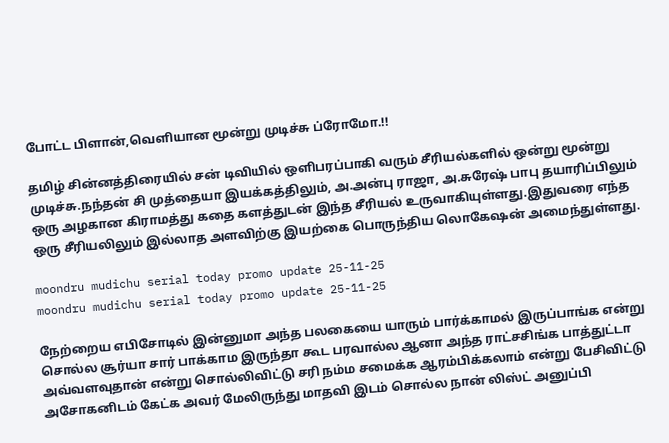போட்ட பிளான்,வெளியான மூன்று முடிச்சு ப்ரோமோ.!!

தமிழ் சின்னத்திரையில் சன் டிவியில் ஒளிபரப்பாகி வரும் சீரியல்களில் ஒன்று மூன்று முடிச்சு.நந்தன் சி முத்தையா இயக்கத்திலும், அ.அன்பு ராஜா, அ.சுரேஷ் பாபு தயாரிப்பிலும் ஒரு அழகான கிராமத்து கதை களத்துடன் இந்த சீரியல் உருவாகியுள்ளது.இதுவரை எந்த ஒரு சீரியலிலும் இல்லாத அளவிற்கு இயற்கை பொருந்திய லொகேஷன் அமைந்துள்ளது.

moondru mudichu serial today promo update 25-11-25
moondru mudichu serial today promo update 25-11-25

நேற்றைய எபிசோடில் இன்னுமா அந்த பலகையை யாரும் பார்க்காமல் இருப்பாங்க என்று சொல்ல சூர்யா சார் பாக்காம இருந்தா கூட பரவால்ல ஆனா அந்த ராட்சசிங்க பாத்துட்டா அவ்வளவுதான் என்று சொல்லிவிட்டு சரி நம்ம சமைக்க ஆரம்பிக்கலாம் என்று பேசிவிட்டு அசோகனிடம் கேட்க அவர் மேலிருந்து மாதவி இடம் சொல்ல நான் லிஸ்ட் அனுப்பி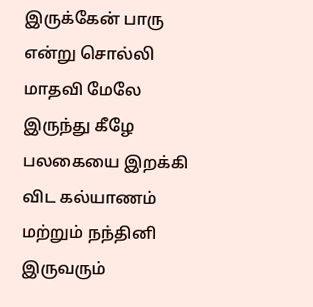இருக்கேன் பாரு என்று சொல்லி மாதவி மேலே இருந்து கீழே பலகையை இறக்கி விட கல்யாணம் மற்றும் நந்தினி இருவரும்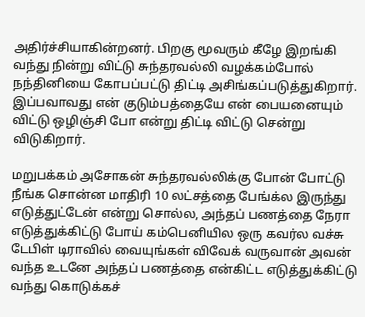அதிர்ச்சியாகின்றனர். பிறகு மூவரும் கீழே இறங்கி வந்து நின்று விட்டு சுந்தரவல்லி வழக்கம்போல் நந்தினியை கோபப்பட்டு திட்டி அசிங்கப்படுத்துகிறார். இப்பவாவது என் குடும்பத்தையே என் பையனையும் விட்டு ஒழிஞ்சி போ என்று திட்டி விட்டு சென்று விடுகிறார்.

மறுபக்கம் அசோகன் சுந்தரவல்லிக்கு போன் போட்டு நீங்க சொன்ன மாதிரி 10 லட்சத்தை பேங்க்ல இருந்து எடுத்துட்டேன் என்று சொல்ல, அந்தப் பணத்தை நேரா எடுத்துக்கிட்டு போய் கம்பெனியில ஒரு கவர்ல வச்சு டேபிள் டிராவில் வையுங்கள் விவேக் வருவான் அவன் வந்த உடனே அந்தப் பணத்தை என்கிட்ட எடுத்துக்கிட்டு வந்து கொடுக்கச்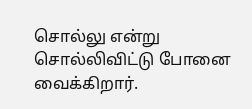சொல்லு என்று சொல்லிவிட்டு போனை வைக்கிறார்.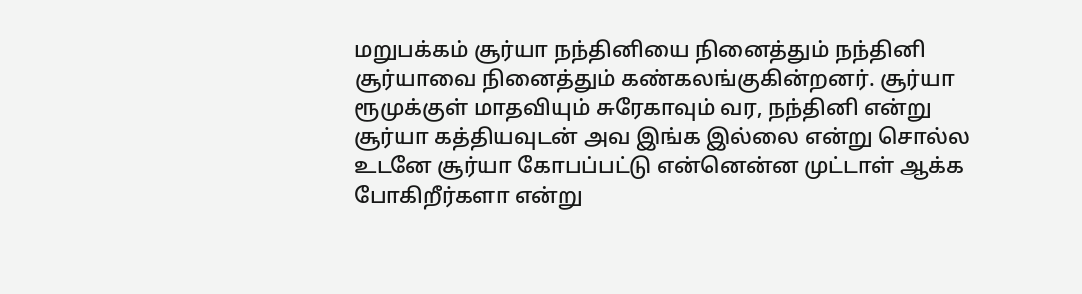மறுபக்கம் சூர்யா நந்தினியை நினைத்தும் நந்தினி சூர்யாவை நினைத்தும் கண்கலங்குகின்றனர். சூர்யா ரூமுக்குள் மாதவியும் சுரேகாவும் வர, நந்தினி என்று சூர்யா கத்தியவுடன் அவ இங்க இல்லை என்று சொல்ல உடனே சூர்யா கோபப்பட்டு என்னென்ன முட்டாள் ஆக்க போகிறீர்களா என்று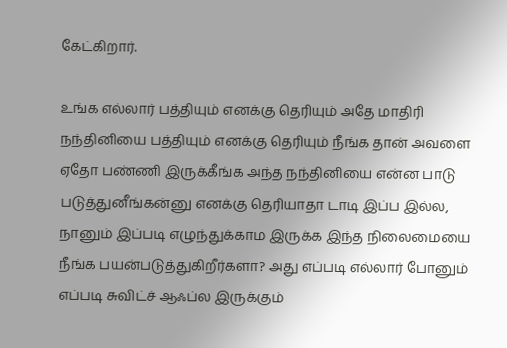கேட்கிறார்.

உங்க எல்லார் பத்தியும் எனக்கு தெரியும் அதே மாதிரி நந்தினியை பத்தியும் எனக்கு தெரியும் நீங்க தான் அவளை ஏதோ பண்ணி இருக்கீங்க அந்த நந்தினியை என்ன பாடு படுத்துனீங்கன்னு எனக்கு தெரியாதா டாடி இப்ப இல்ல, நானும் இப்படி எழுந்துக்காம இருக்க இந்த நிலைமையை நீங்க பயன்படுத்துகிறீர்களா? அது எப்படி எல்லார் போனும் எப்படி சுவிட்ச் ஆஃப்ல இருக்கும்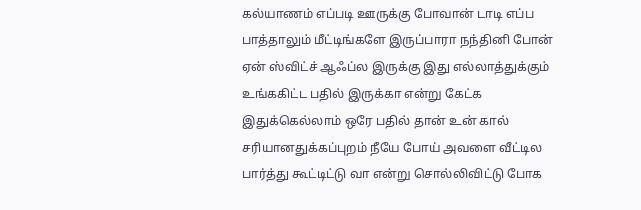கல்யாணம் எப்படி ஊருக்கு போவான் டாடி எப்ப பாத்தாலும் மீட்டிங்களே இருப்பாரா நந்தினி போன் ஏன் ஸ்விட்ச் ஆஃப்ல இருக்கு இது எல்லாத்துக்கும் உங்ககிட்ட பதில் இருக்கா என்று கேட்க இதுக்கெல்லாம் ஒரே பதில் தான் உன் கால் சரியானதுக்கப்புறம் நீயே போய் அவளை வீட்டில பார்த்து கூட்டிட்டு வா என்று சொல்லிவிட்டு போக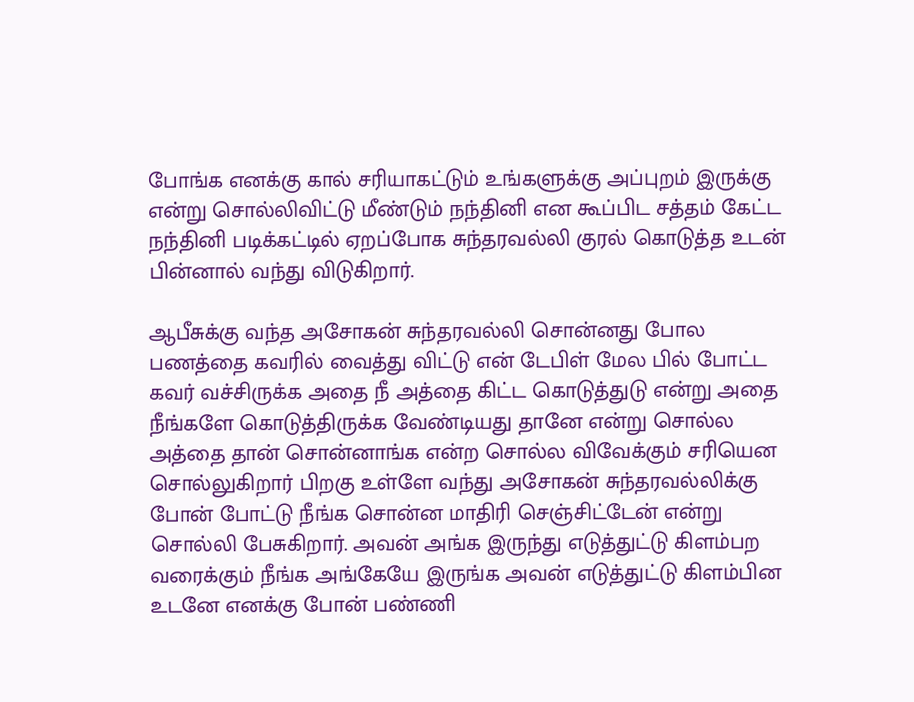போங்க எனக்கு கால் சரியாகட்டும் உங்களுக்கு அப்புறம் இருக்கு என்று சொல்லிவிட்டு மீண்டும் நந்தினி என கூப்பிட சத்தம் கேட்ட நந்தினி படிக்கட்டில் ஏறப்போக சுந்தரவல்லி குரல் கொடுத்த உடன் பின்னால் வந்து விடுகிறார்.

ஆபீசுக்கு வந்த அசோகன் சுந்தரவல்லி சொன்னது போல பணத்தை கவரில் வைத்து விட்டு என் டேபிள் மேல பில் போட்ட கவர் வச்சிருக்க அதை நீ அத்தை கிட்ட கொடுத்துடு என்று அதை நீங்களே கொடுத்திருக்க வேண்டியது தானே என்று சொல்ல அத்தை தான் சொன்னாங்க என்ற சொல்ல விவேக்கும் சரியென சொல்லுகிறார் பிறகு உள்ளே வந்து அசோகன் சுந்தரவல்லிக்கு போன் போட்டு நீங்க சொன்ன மாதிரி செஞ்சிட்டேன் என்று சொல்லி பேசுகிறார். அவன் அங்க இருந்து எடுத்துட்டு கிளம்பற வரைக்கும் நீங்க அங்கேயே இருங்க அவன் எடுத்துட்டு கிளம்பின உடனே எனக்கு போன் பண்ணி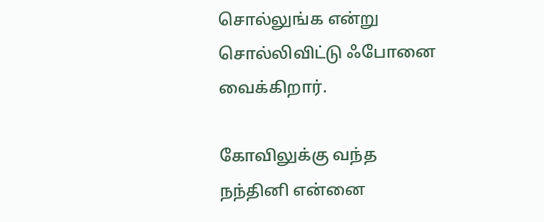சொல்லுங்க என்று சொல்லிவிட்டு ஃபோனை வைக்கிறார்.

கோவிலுக்கு வந்த நந்தினி என்னை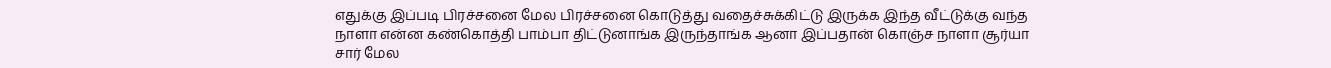எதுக்கு இப்படி பிரச்சனை மேல பிரச்சனை கொடுத்து வதைச்சுக்கிட்டு இருக்க இந்த வீட்டுக்கு வந்த நாளா என்ன கண்கொத்தி பாம்பா திட்டுனாங்க இருந்தாங்க ஆனா இப்பதான் கொஞ்ச நாளா சூர்யா சார் மேல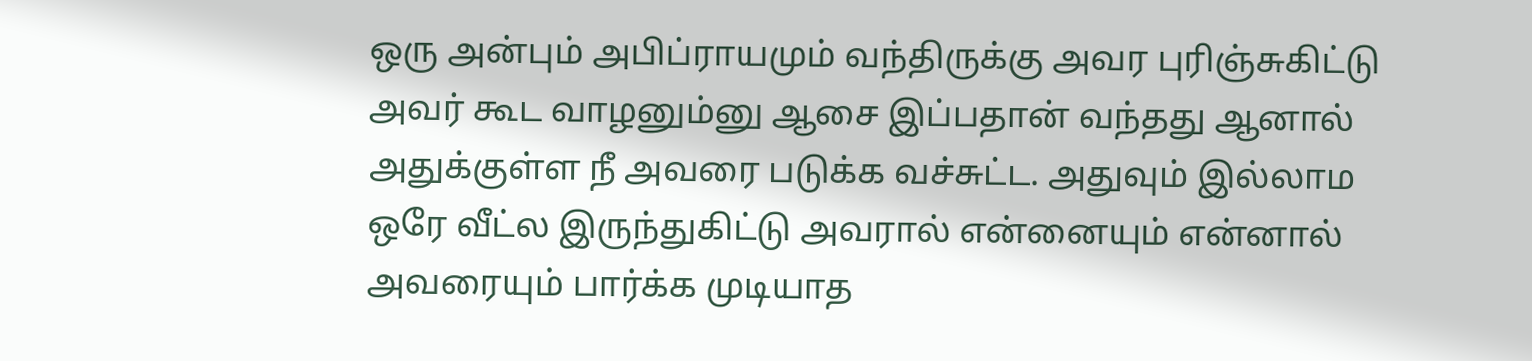ஒரு அன்பும் அபிப்ராயமும் வந்திருக்கு அவர புரிஞ்சுகிட்டு அவர் கூட வாழனும்னு ஆசை இப்பதான் வந்தது ஆனால் அதுக்குள்ள நீ அவரை படுக்க வச்சுட்ட. அதுவும் இல்லாம ஒரே வீட்ல இருந்துகிட்டு அவரால் என்னையும் என்னால் அவரையும் பார்க்க முடியாத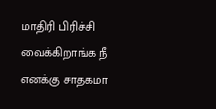மாதிரி பிரிச்சி வைக்கிறாங்க நீ எனக்கு சாதகமா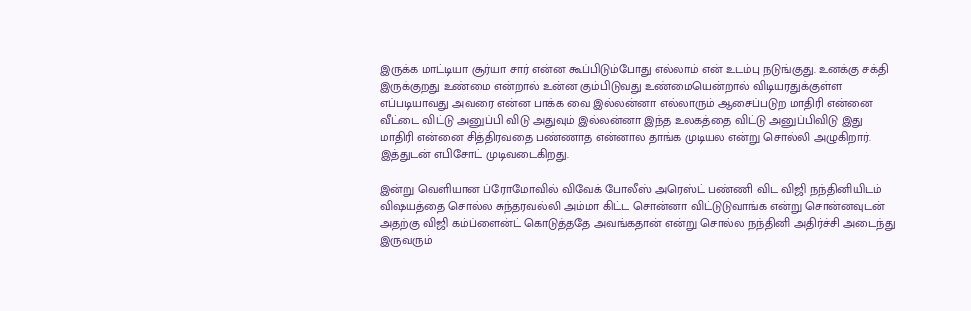இருக்க மாட்டியா சூர்யா சார் என்ன கூப்பிடும்போது எல்லாம் என் உடம்பு நடுங்குது. உனக்கு சக்தி இருக்குறது உண்மை என்றால் உன்ன கும்பிடுவது உண்மையென்றால் விடியரதுக்குள்ள எப்படியாவது அவரை என்ன பாக்க வை இல்லன்னா எல்லாரும் ஆசைப்படுற மாதிரி என்னை வீட்டை விட்டு அனுப்பி விடு அதுவும் இல்லன்னா இந்த உலகத்தை விட்டு அனுப்பிவிடு இது மாதிரி என்னை சித்திரவதை பண்ணாத என்னால தாங்க முடியல என்று சொல்லி அழுகிறார். இத்துடன் எபிசோட் முடிவடைகிறது.

இன்று வெளியான ப்ரோமோவில் விவேக் போலீஸ் அரெஸ்ட் பண்ணி விட விஜி நந்தினியிடம் விஷயத்தை சொல்ல சுந்தரவல்லி அம்மா கிட்ட சொன்னா விட்டுடுவாங்க என்று சொன்னவுடன் அதற்கு விஜி கம்ப்ளைன்ட் கொடுத்ததே அவங்கதான் என்று சொல்ல நந்தினி அதிர்ச்சி அடைந்து இருவரும்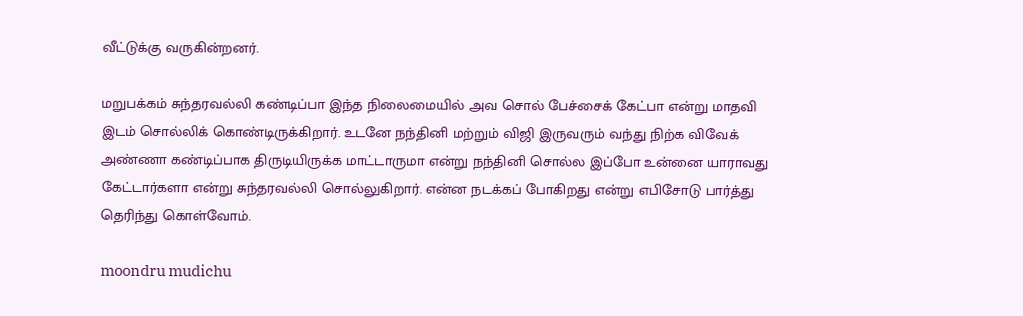வீட்டுக்கு வருகின்றனர்.

மறுபக்கம் சுந்தரவல்லி கண்டிப்பா இந்த நிலைமையில் அவ சொல் பேச்சைக் கேட்பா என்று மாதவி இடம் சொல்லிக் கொண்டிருக்கிறார். உடனே நந்தினி மற்றும் விஜி இருவரும் வந்து நிற்க விவேக் அண்ணா கண்டிப்பாக திருடியிருக்க மாட்டாருமா என்று நந்தினி சொல்ல இப்போ உன்னை யாராவது கேட்டார்களா என்று சுந்தரவல்லி சொல்லுகிறார். என்ன நடக்கப் போகிறது என்று எபிசோடு பார்த்து தெரிந்து கொள்வோம்.

moondru mudichu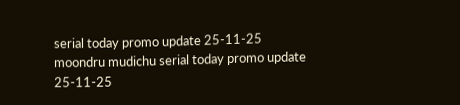serial today promo update 25-11-25
moondru mudichu serial today promo update 25-11-25